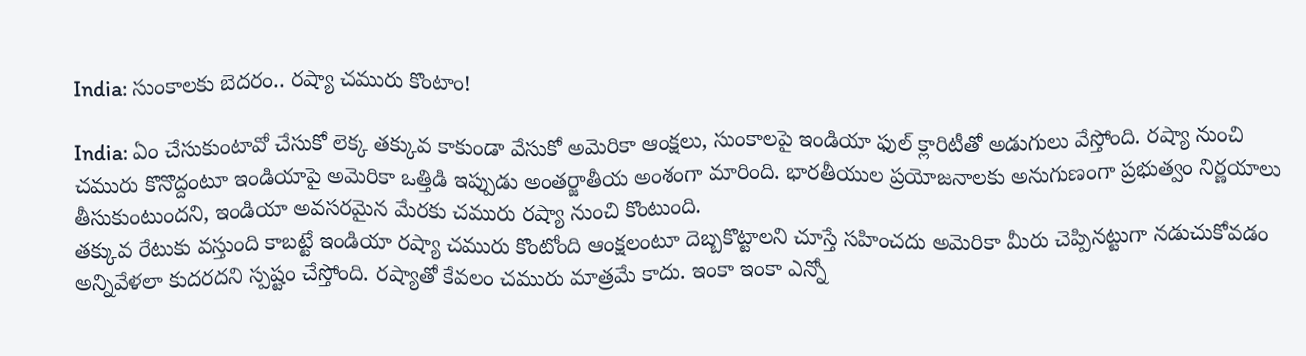India: సుంకాలకు బెదరం.. రష్యా చమురు కొంటాం!

India: ఏం చేసుకుంటావో చేసుకో లెక్క తక్కువ కాకుండా వేసుకో అమెరికా ఆంక్షలు, సుంకాలపై ఇండియా ఫుల్ క్లారిటీతో అడుగులు వేస్తోంది. రష్యా నుంచి చమురు కొనొద్దంటూ ఇండియాపై అమెరికా ఒత్తిడి ఇప్పుడు అంతర్జాతీయ అంశంగా మారింది. భారతీయుల ప్రయోజనాలకు అనుగుణంగా ప్రభుత్వం నిర్ణయాలు తీసుకుంటుందని, ఇండియా అవసరమైన మేరకు చమురు రష్యా నుంచి కొంటుంది.
తక్కువ రేటుకు వస్తుంది కాబట్టే ఇండియా రష్యా చమురు కొంటోంది ఆంక్షలంటూ దెబ్బకొట్టాలని చూస్తే సహించదు అమెరికా మీరు చెప్పినట్టుగా నడుచుకోవడం అన్నివేళలా కుదరదని స్పష్టం చేస్తోంది. రష్యాతో కేవలం చమురు మాత్రమే కాదు. ఇంకా ఇంకా ఎన్నో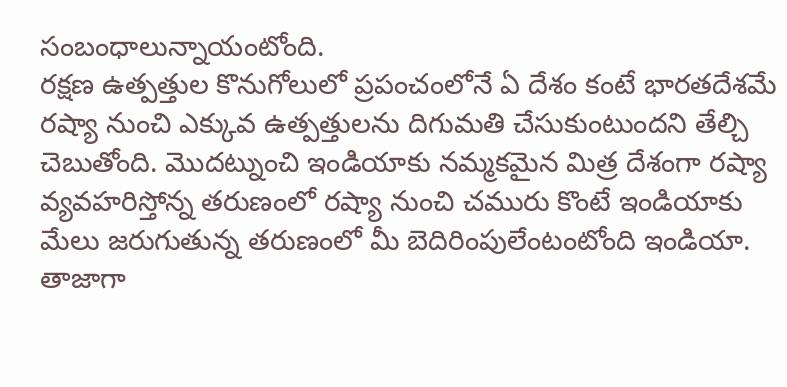సంబంధాలున్నాయంటోంది.
రక్షణ ఉత్పత్తుల కొనుగోలులో ప్రపంచంలోనే ఏ దేశం కంటే భారతదేశమే రష్యా నుంచి ఎక్కువ ఉత్పత్తులను దిగుమతి చేసుకుంటుందని తేల్చి చెబుతోంది. మొదట్నుంచి ఇండియాకు నమ్మకమైన మిత్ర దేశంగా రష్యా వ్యవహరిస్తోన్న తరుణంలో రష్యా నుంచి చమురు కొంటే ఇండియాకు మేలు జరుగుతున్న తరుణంలో మీ బెదిరింపులేంటంటోంది ఇండియా.
తాజాగా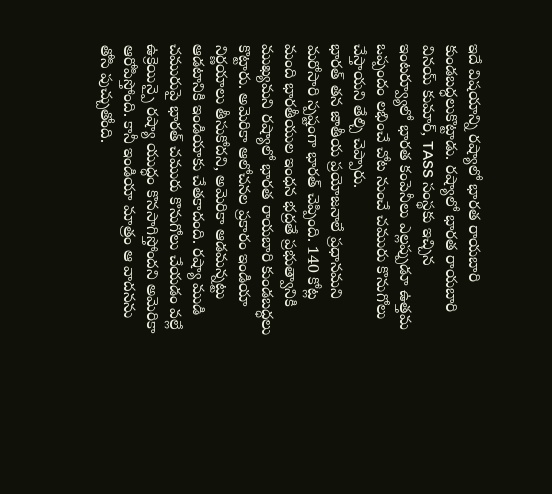ఇదే విషయాన్ని రష్యాలో భారత రాయబారి కుండబద్ధలుకొట్టాడు. రష్యాలో భారత రాయబారి వినయ్ కుమార్, TASS సంస్థకు ఇచ్చిన ఇంటర్వ్యూలో భారత కంపెనీలు ఎల్లప్పుడూ ఉత్తమ ఒప్పందం లభించే చోట నుంచే చమురు కొనుగోలు చేస్తాయని తేల్చి చెప్పారు.
భారత్ తన జాతీయ ప్రయోజనాలే ప్రధానమని మరోసారి స్పష్టంగా భారత్ చెప్పింది. 140 కోట్ల మంది భారతీయుల ఇంధన భద్రతే ప్రభుత్వానికి ముఖ్యమని రష్యాలో భారత రాయబారి కుండబద్ధలు కొట్టారు. అమెరికా ఆలోచనల ప్రకారం ఇండియా నిర్ణయాలు తీసుకోదని, అమెరికా ఆడమన్నట్టు ఆడటానికి ఇండియాకు చేతకాదంది. రష్యా ముడి చమురుపై భారత్ చమురు కొనుగోలు చేయడం వల్లే ఉక్రెయిన్పై రష్యా యుద్ధం కొనసాగిస్తోందని అమెరికా ఆరోపిస్తోంది. కానీ ఇండియా మాత్రం ఆ వాదనను తోసి పుచ్చుతోంది.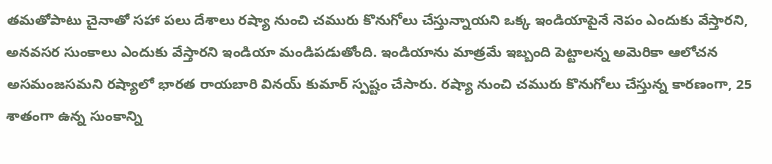తమతోపాటు చైనాతో సహా పలు దేశాలు రష్యా నుంచి చమురు కొనుగోలు చేస్తున్నాయని ఒక్క ఇండియాపైనే నెపం ఎందుకు వేస్తారని, అనవసర సుంకాలు ఎందుకు వేస్తారని ఇండియా మండిపడుతోంది. ఇండియాను మాత్రమే ఇబ్బంది పెట్టాలన్న అమెరికా ఆలోచన అసమంజసమని రష్యాలో భారత రాయబారి వినయ్ కుమార్ స్పష్టం చేసారు. రష్యా నుంచి చమురు కొనుగోలు చేస్తున్న కారణంగా, 25 శాతంగా ఉన్న సుంకాన్ని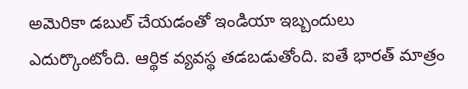అమెరికా డబుల్ చేయడంతో ఇండియా ఇబ్బందులు ఎదుర్కొంటోంది. ఆర్థిక వ్యవస్థ తడబడుతోంది. ఐతే భారత్ మాత్రం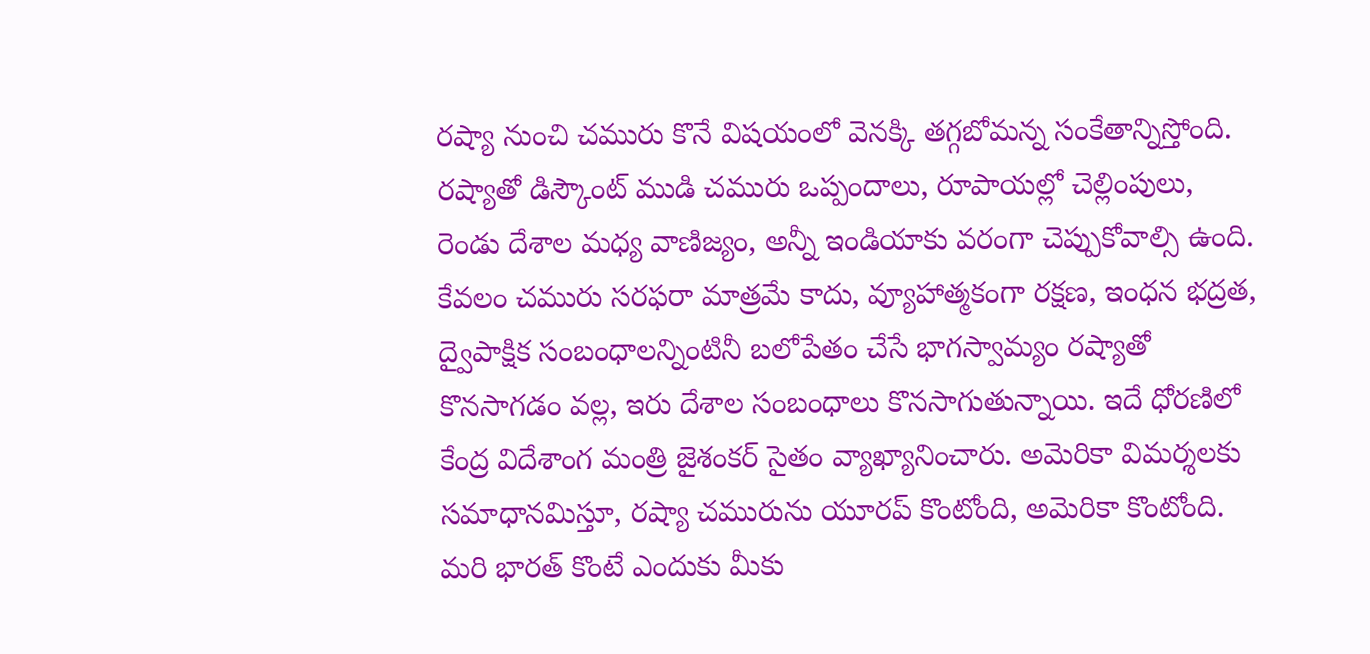రష్యా నుంచి చమురు కొనే విషయంలో వెనక్కి తగ్గబోమన్న సంకేతాన్నిస్తోంది.
రష్యాతో డిస్కౌంట్ ముడి చమురు ఒప్పందాలు, రూపాయల్లో చెల్లింపులు, రెండు దేశాల మధ్య వాణిజ్యం, అన్నీ ఇండియాకు వరంగా చెప్పుకోవాల్సి ఉంది. కేవలం చమురు సరఫరా మాత్రమే కాదు, వ్యూహాత్మకంగా రక్షణ, ఇంధన భద్రత, ద్వైపాక్షిక సంబంధాలన్నింటినీ బలోపేతం చేసే భాగస్వామ్యం రష్యాతో కొనసాగడం వల్ల, ఇరు దేశాల సంబంధాలు కొనసాగుతున్నాయి. ఇదే ధోరణిలో కేంద్ర విదేశాంగ మంత్రి జైశంకర్ సైతం వ్యాఖ్యానించారు. అమెరికా విమర్శలకు సమాధానమిస్తూ, రష్యా చమురును యూరప్ కొంటోంది, అమెరికా కొంటోంది. మరి భారత్ కొంటే ఎందుకు మీకు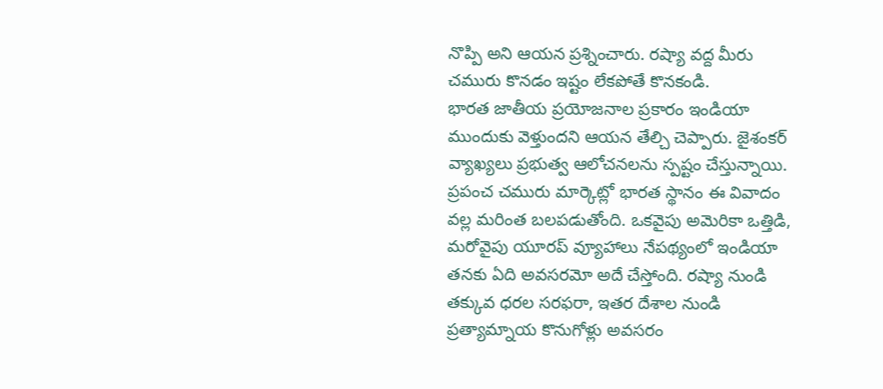నొప్పి అని ఆయన ప్రశ్నించారు. రష్యా వద్ద మీరు చమురు కొనడం ఇష్టం లేకపోతే కొనకండి.
భారత జాతీయ ప్రయోజనాల ప్రకారం ఇండియా ముందుకు వెళ్తుందని ఆయన తేల్చి చెప్పారు. జైశంకర్ వ్యాఖ్యలు ప్రభుత్వ ఆలోచనలను స్పష్టం చేస్తున్నాయి. ప్రపంచ చమురు మార్కెట్లో భారత స్థానం ఈ వివాదం వల్ల మరింత బలపడుతోంది. ఒకవైపు అమెరికా ఒత్తిడి, మరోవైపు యూరప్ వ్యూహాలు నేపథ్యంలో ఇండియా తనకు ఏది అవసరమో అదే చేస్తోంది. రష్యా నుండి తక్కువ ధరల సరఫరా, ఇతర దేశాల నుండి ప్రత్యామ్నాయ కొనుగోళ్లు అవసరం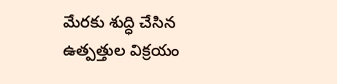మేరకు శుద్ధి చేసిన ఉత్పత్తుల విక్రయం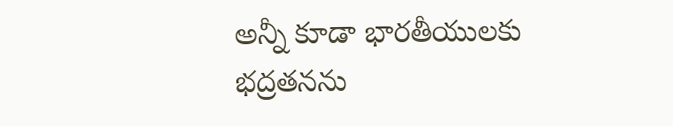అన్నీ కూడా భారతీయులకు భద్రతనను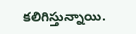కలిగిస్తున్నాయి.